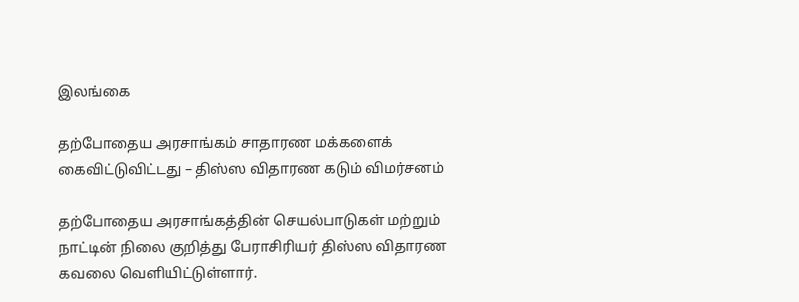இலங்கை

தற்போதைய அரசாங்கம் சாதாரண மக்களைக் கைவிட்டுவிட்டது – திஸ்ஸ விதாரண கடும் விமர்சனம்

தற்போதைய அரசாங்கத்தின் செயல்பாடுகள் மற்றும் நாட்டின் நிலை குறித்து பேராசிரியர் திஸ்ஸ விதாரண கவலை வெளியிட்டுள்ளார்.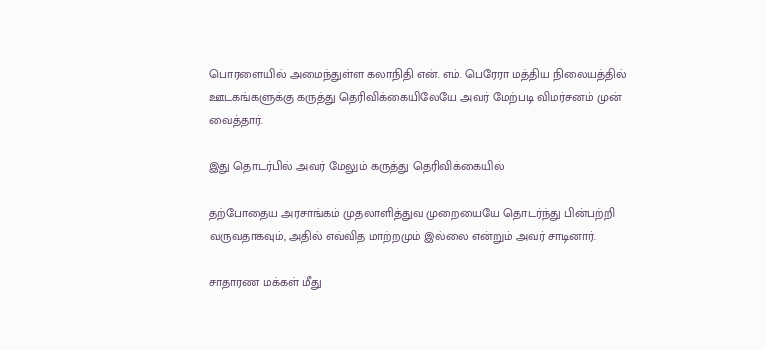பொரளையில் அமைந்துள்ள கலாநிதி என். எம். பெரேரா மத்திய நிலையத்தில் ஊடகங்களுக்கு கருத்து தெரிவிக்கையிலேயே அவர் மேற்படி விமர்சனம் முன் வைத்தார்.

இது தொடர்பில் அவர் மேலும் கருத்து தெரிவிக்கையில்

தற்போதைய அரசாங்கம் முதலாளித்துவ முறையையே தொடர்ந்து பின்பற்றி வருவதாகவும், அதில் எவ்வித மாற்றமும் இல்லை என்றும் அவர் சாடினார்.

சாதாரண மக்கள் மீது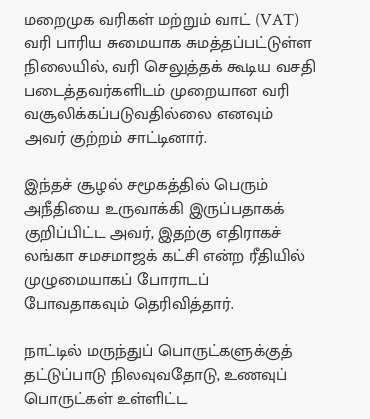மறைமுக வரிகள் மற்றும் வாட் (VAT) வரி பாரிய சுமையாக சுமத்தப்பட்டுள்ள நிலையில், வரி செலுத்தக் கூடிய வசதி படைத்தவர்களிடம் முறையான வரி வசூலிக்கப்படுவதில்லை எனவும் அவர் குற்றம் சாட்டினார்.

இந்தச் சூழல் சமூகத்தில் பெரும் அநீதியை உருவாக்கி இருப்பதாகக் குறிப்பிட்ட அவர், இதற்கு எதிராகச் லங்கா சமசமாஜக் கட்சி என்ற ரீதியில் முழுமையாகப் போராடப் போவதாகவும் தெரிவித்தார்.

நாட்டில் மருந்துப் பொருட்களுக்குத் தட்டுப்பாடு நிலவுவதோடு, உணவுப் பொருட்கள் உள்ளிட்ட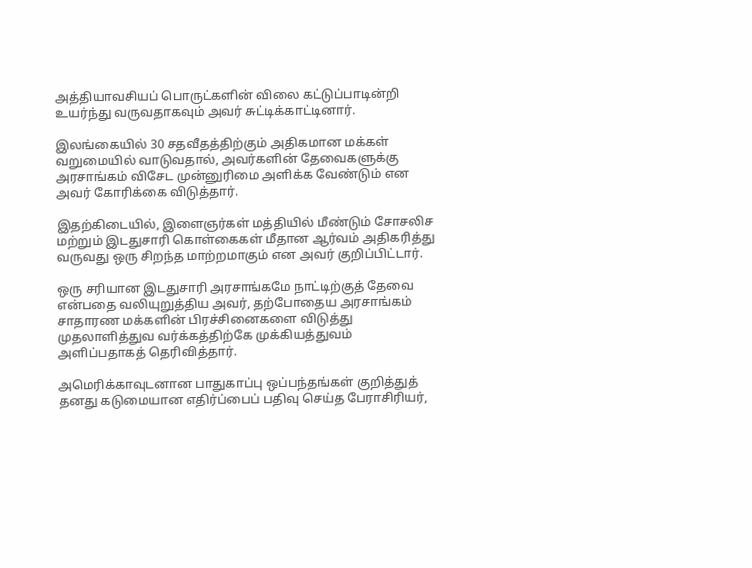அத்தியாவசியப் பொருட்களின் விலை கட்டுப்பாடின்றி உயர்ந்து வருவதாகவும் அவர் சுட்டிக்காட்டினார்.

இலங்கையில் 30 சதவீதத்திற்கும் அதிகமான மக்கள் வறுமையில் வாடுவதால், அவர்களின் தேவைகளுக்கு அரசாங்கம் விசேட முன்னுரிமை அளிக்க வேண்டும் என அவர் கோரிக்கை விடுத்தார்.

இதற்கிடையில், இளைஞர்கள் மத்தியில் மீண்டும் சோசலிச மற்றும் இடதுசாரி கொள்கைகள் மீதான ஆர்வம் அதிகரித்து வருவது ஒரு சிறந்த மாற்றமாகும் என அவர் குறிப்பிட்டார்.

ஒரு சரியான இடதுசாரி அரசாங்கமே நாட்டிற்குத் தேவை என்பதை வலியுறுத்திய அவர், தற்போதைய அரசாங்கம் சாதாரண மக்களின் பிரச்சினைகளை விடுத்து முதலாளித்துவ வர்க்கத்திற்கே முக்கியத்துவம் அளிப்பதாகத் தெரிவித்தார்.

அமெரிக்காவுடனான பாதுகாப்பு ஒப்பந்தங்கள் குறித்துத் தனது கடுமையான எதிர்ப்பைப் பதிவு செய்த பேராசிரியர்,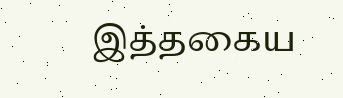இத்தகைய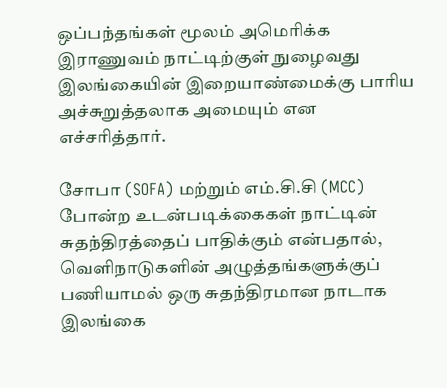ஒப்பந்தங்கள் மூலம் அமெரிக்க இராணுவம் நாட்டிற்குள் நுழைவது இலங்கையின் இறையாண்மைக்கு பாரிய அச்சுறுத்தலாக அமையும் என எச்சரித்தார்.

சோபா (SOFA) மற்றும் எம்.சி.சி (MCC) போன்ற உடன்படிக்கைகள் நாட்டின் சுதந்திரத்தைப் பாதிக்கும் என்பதால், வெளிநாடுகளின் அழுத்தங்களுக்குப் பணியாமல் ஒரு சுதந்திரமான நாடாக இலங்கை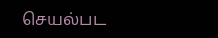செயல்பட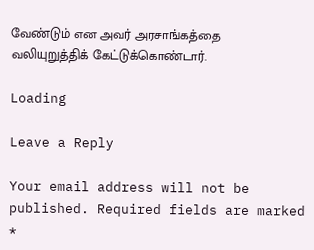வேண்டும் என அவர் அரசாங்கத்தை வலியுறுத்திக் கேட்டுக்கொண்டார்.

Loading

Leave a Reply

Your email address will not be published. Required fields are marked *